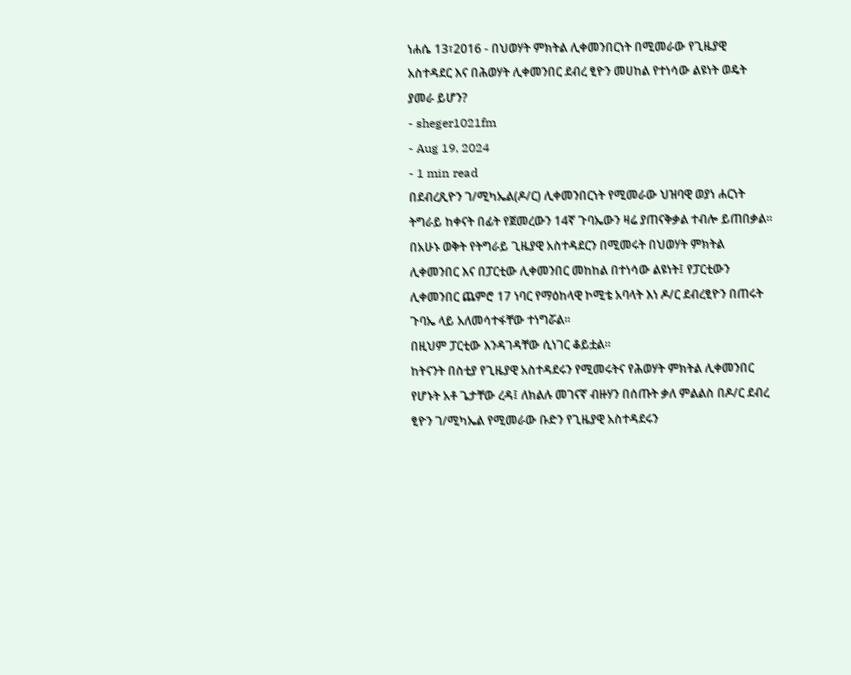ነሐሴ 13፣2016 - በህወሃት ምክትል ሊቀመንበርነት በሚመራው የጊዜያዊ አስተዳደር እና በሕወሃት ሊቀመንበር ደብረ ፂዮን መሀከል የተነሳው ልዩነት ወዴት ያመራ ይሆን?
- sheger1021fm
- Aug 19, 2024
- 1 min read
በደብረጺዮን ገ/ሚካኤል(ዶ/ር) ሊቀመንበርነት የሚመራው ህዝባዊ ወያነ ሐርነት ትግራይ ከቀናት በፊት የጀመረውን 14ኛ ጉባኤውን ዛሬ ያጠናቅቃል ተብሎ ይጠበቃል፡፡
በአሁኑ ወቅት የትግራይ ጊዜያዊ አስተዳደርን በሚመሩት በህወሃት ምክትል ሊቀመንበር እና በፓርቲው ሊቀመንበር መከከል በተነሳው ልዩነት፤ የፓርቲውን ሊቀመንበር ጨምሮ 17 ነባር የማዕከላዊ ኮሚቴ አባላት እነ ዶ/ር ደብረፂዮን በጠሩት ጉባኤ ላይ አለመሳተፋቸው ተነግሯል፡፡
በዚህም ፓርቲው እንዳገዳቸው ሲነገር ቆይቷል፡፡
ከትናንት በስቲያ የጊዜያዊ አስተዳደሩን የሚመሩትና የሕወሃት ምክትል ሊቀመንበር የሆኑት አቶ ጌታቸው ረዳ፤ ለክልሉ መገናኛ ብዙሃን በሰጡት ቃለ ምልልስ በዶ/ር ደብረ ፂዮን ገ/ሚካኤል የሚመራው ቡድን የጊዜያዊ አስተዳደሩን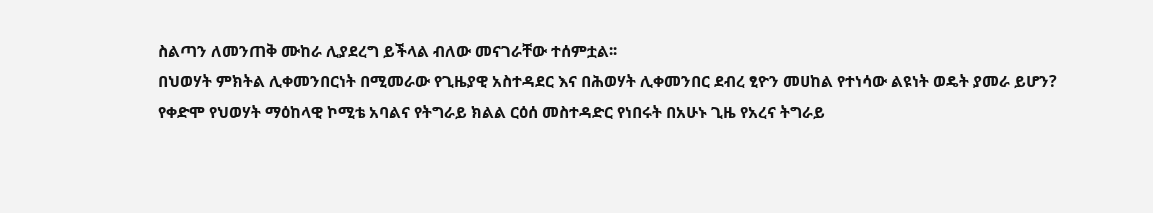ስልጣን ለመንጠቅ ሙከራ ሊያደረግ ይችላል ብለው መናገራቸው ተሰምቷል፡፡
በህወሃት ምክትል ሊቀመንበርነት በሚመራው የጊዜያዊ አስተዳደር እና በሕወሃት ሊቀመንበር ደብረ ፂዮን መሀከል የተነሳው ልዩነት ወዴት ያመራ ይሆን?
የቀድሞ የህወሃት ማዕከላዊ ኮሚቴ አባልና የትግራይ ክልል ርዕሰ መስተዳድር የነበሩት በአሁኑ ጊዜ የአረና ትግራይ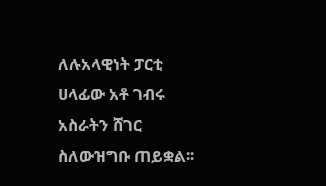ለሉአላዊነት ፓርቲ ሀላፊው አቶ ገብሩ አስራትን ሸገር ስለውዝግቡ ጠይቋል፡፡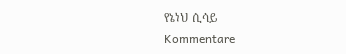የኔነህ ሲሳይ
Kommentare